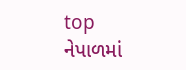top
નેપાળમાં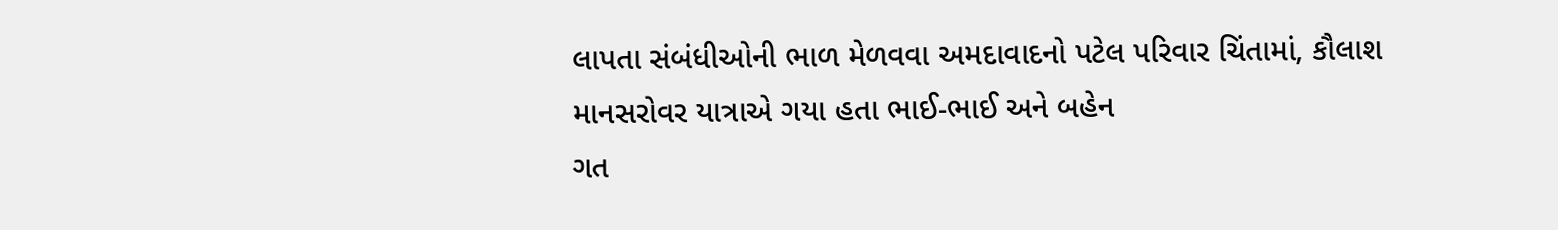લાપતા સંબંધીઓની ભાળ મેળવવા અમદાવાદનો પટેલ પરિવાર ચિંતામાં, કૌલાશ માનસરોવર યાત્રાએ ગયા હતા ભાઈ-ભાઈ અને બહેન
ગત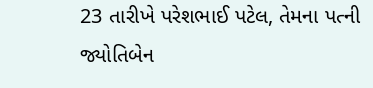23 તારીખે પરેશભાઈ પટેલ, તેમના પત્ની જ્યોતિબેન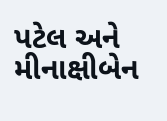પટેલ અને મીનાક્ષીબેન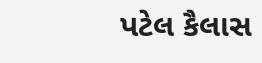પટેલ કૈલાસ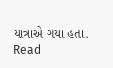યાત્રાએ ગયા હતા.
Read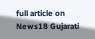full article on News18 Gujarati